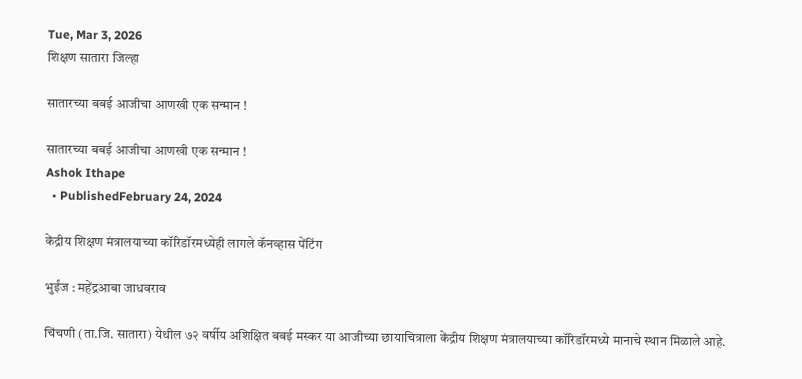Tue, Mar 3, 2026
शिक्षण सातारा जिल्हा

सातारच्या बबई आजीचा आणखी एक सन्मान !

सातारच्या बबई आजीचा आणखी एक सन्मान !
Ashok Ithape
  • PublishedFebruary 24, 2024

केंद्रीय शिक्षण मंत्रालयाच्या कॉरिडॉरमध्येही लागले कॅनव्हास पेंटिंग

भुईंज : महेंद्रआबा जाधवराव

चिंचणी (ता.जि. सातारा) येथील ७२ वर्षीय अशिक्षित बबई मस्कर या आजीच्या छायाचित्राला केंद्रीय शिक्षण मंत्रालयाच्या कॉरिडॉरमध्ये मानाचे स्थान मिळाले आहे.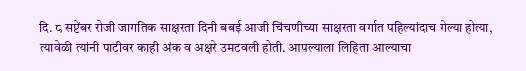दि. ८ सप्टेंबर रोजी जागतिक साक्षरता दिनी बबई आजी चिंचणीच्या साक्षरता वर्गात पहिल्यांदाच गेल्या होत्या, त्यावेळी त्यांनी पाटीवर काही अंक व अक्षरे उमटवली होती. आपल्याला लिहिता आल्याचा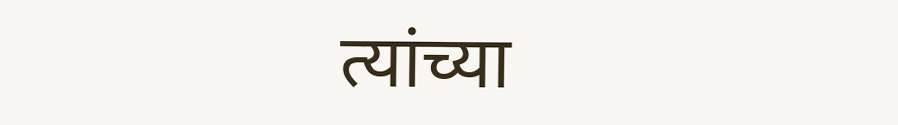त्यांच्या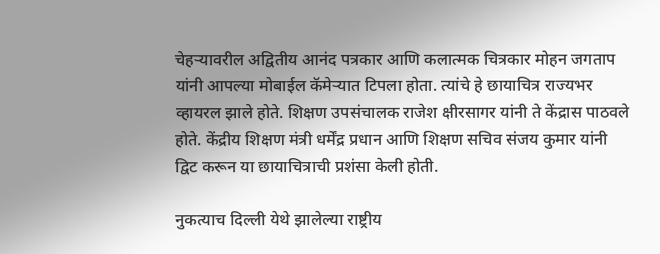चेहऱ्यावरील अद्वितीय आनंद पत्रकार आणि कलात्मक चित्रकार मोहन जगताप यांनी आपल्या मोबाईल कॅमेऱ्यात टिपला होता. त्यांचे हे छायाचित्र राज्यभर व्हायरल झाले होते. शिक्षण उपसंचालक राजेश क्षीरसागर यांनी ते केंद्रास पाठवले होते. केंद्रीय शिक्षण मंत्री धर्मेंद्र प्रधान आणि शिक्षण सचिव संजय कुमार यांनी द्विट करून या छायाचित्राची प्रशंसा केली होती.

नुकत्याच दिल्ली येथे झालेल्या राष्ट्रीय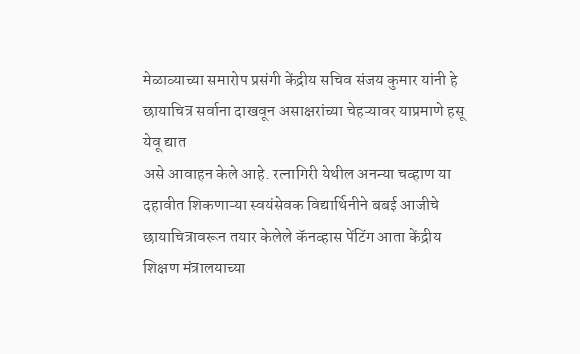मेळाव्याच्या समारोप प्रसंगी केंद्रीय सचिव संजय कुमार यांनी हे छायाचित्र सर्वाना दाखवून असाक्षरांच्या चेहऱ्यावर याप्रमाणे हसू येवू द्यात
असे आवाहन केले आहे. रत्नागिरी येथील अनन्या चव्हाण या दहावीत शिकणाऱ्या स्वयंसेवक विद्यार्थिनीने बबई आजीचे छायाचित्रावरून तयार केलेले कॅनव्हास पेंटिंग आता केंद्रीय शिक्षण मंत्रालयाच्या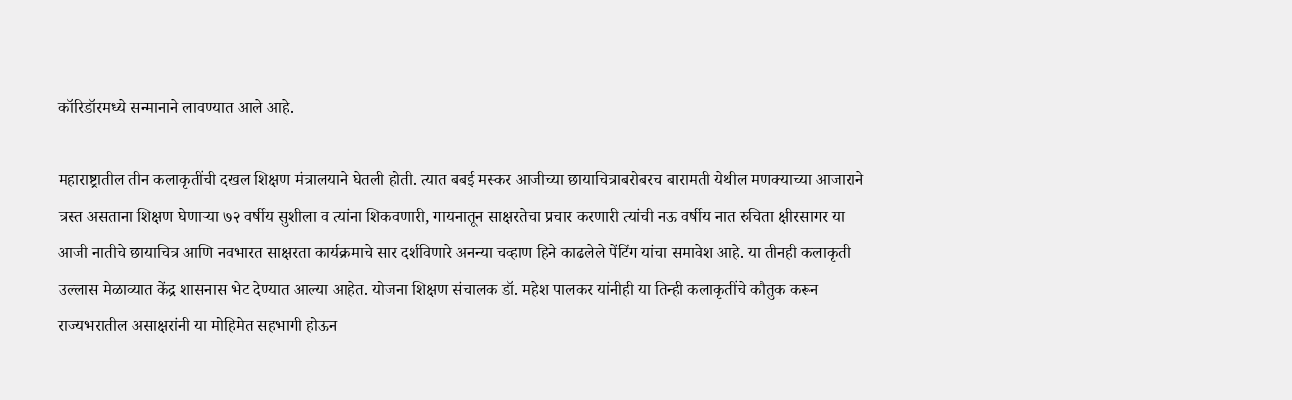कॉरिडॉरमध्ये सन्मानाने लावण्यात आले आहे.

महाराष्ट्रातील तीन कलाकृतींची दखल शिक्षण मंत्रालयाने घेतली होती. त्यात बबई मस्कर आजीच्या छायाचित्राबरोबरच बारामती येथील मणक्याच्या आजाराने त्रस्त असताना शिक्षण घेणाऱ्या ७२ वर्षीय सुशीला व त्यांना शिकवणारी, गायनातून साक्षरतेचा प्रचार करणारी त्यांची नऊ वर्षीय नात रुचिता क्षीरसागर या आजी नातीचे छायाचित्र आणि नवभारत साक्षरता कार्यक्रमाचे सार दर्शविणारे अनन्या चव्हाण हिने काढलेले पेंटिंग यांचा समावेश आहे. या तीनही कलाकृती उल्लास मेळाव्यात केंद्र शासनास भेट देण्यात आल्या आहेत. योजना शिक्षण संचालक डॉ. महेश पालकर यांनीही या तिन्ही कलाकृतींचे कौतुक करून राज्यभरातील असाक्षरांनी या मोहिमेत सहभागी होऊन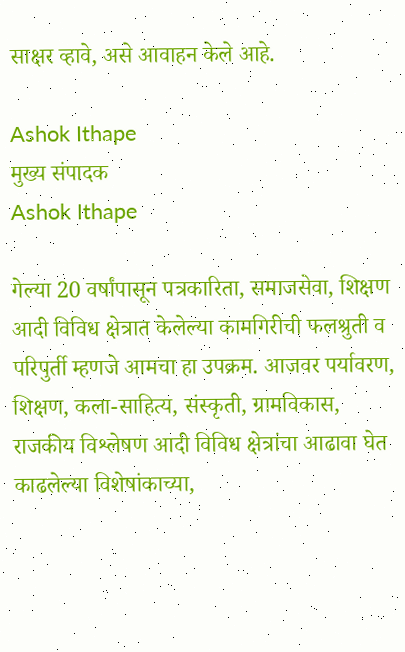साक्षर व्हावे, असे आवाहन केले आहे.

Ashok Ithape
मुख्य संपादक
Ashok Ithape

गेल्या 20 वर्षांपासून पत्रकारिता, समाजसेवा, शिक्षण आदी विविध क्षेत्रात केलेल्या कामगिरीची फलश्रुती व परिपुर्ती म्हणजे आमचा हा उपक्रम. आजवर पर्यावरण, शिक्षण, कला-साहित्य, संस्कृती, ग्रामविकास, राजकीय विश्लेषण आदी विविध क्षेत्रांचा आढावा घेत काढलेल्या विशेषांकाच्या,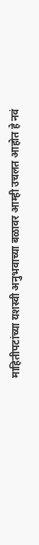माहितीपटांच्या यशस्वी अनुभवाच्या बळावर आम्ही उचलत आहोत हे नवं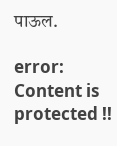पाऊल.

error: Content is protected !!